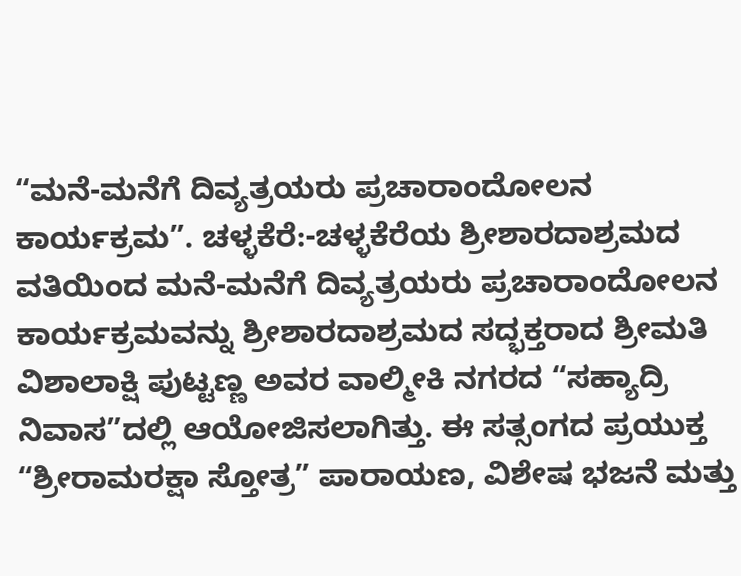“ಮನೆ-ಮನೆಗೆ ದಿವ್ಯತ್ರಯರು‌ ಪ್ರಚಾರಾಂದೋಲನ ಕಾರ್ಯಕ್ರಮ”. ಚಳ್ಳಕೆರೆ:-ಚಳ್ಳಕೆರೆಯ ಶ್ರೀಶಾರದಾಶ್ರಮದ ವತಿಯಿಂದ ಮನೆ-ಮನೆಗೆ ದಿವ್ಯತ್ರಯರು ಪ್ರಚಾರಾಂದೋಲನ ಕಾರ್ಯಕ್ರಮವನ್ನು ಶ್ರೀಶಾರದಾಶ್ರಮದ ಸದ್ಭಕ್ತರಾದ ಶ್ರೀಮತಿ ವಿಶಾಲಾಕ್ಷಿ ಪುಟ್ಟಣ್ಣ ಅವರ ವಾಲ್ಮೀಕಿ ನಗರದ “ಸಹ್ಯಾದ್ರಿ ನಿವಾಸ”ದಲ್ಲಿ ಆಯೋಜಿಸಲಾಗಿತ್ತು. ಈ ಸತ್ಸಂಗದ ಪ್ರಯುಕ್ತ “ಶ್ರೀರಾಮರಕ್ಷಾ ಸ್ತೋತ್ರ” ಪಾರಾಯಣ, ವಿಶೇಷ ಭಜನೆ ಮತ್ತು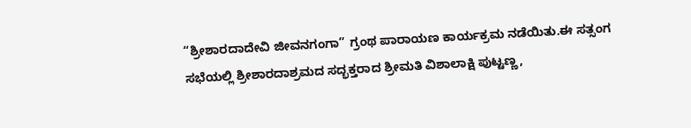“ಶ್ರೀಶಾರದಾದೇವಿ ಜೀವನಗಂಗಾ” ಗ್ರಂಥ ಪಾರಾಯಣ ಕಾರ್ಯಕ್ರಮ ನಡೆಯಿತು.ಈ ಸತ್ಸಂಗ ಸಭೆಯಲ್ಲಿ ಶ್ರೀಶಾರದಾಶ್ರಮದ ಸದ್ಭಕ್ತರಾದ ಶ್ರೀಮತಿ ವಿಶಾಲಾಕ್ಷಿ ಪುಟ್ಟಣ್ಣ,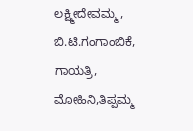ಲಕ್ಷ್ಮೀದೇವಮ್ಮ, ಬಿ.ಟಿ.ಗಂಗಾಂಬಿಕೆ, ಗಾಯತ್ರಿ, ಮೋಹಿನಿ,ತಿಪ್ಪಮ್ಮ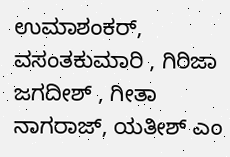ಉಮಾಶಂಕರ್, ವಸಂತಕುಮಾರಿ , ಗಿರಿಜಾ ಜಗದೀಶ್ , ಗೀತಾ ನಾಗರಾಜ್, ಯತೀಶ್ ಎಂ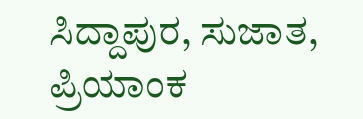ಸಿದ್ದಾಪುರ, ಸುಜಾತ, ಪ್ರಿಯಾಂಕ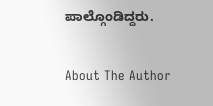ಪಾಲ್ಗೊಂಡಿದ್ದರು.

About The Author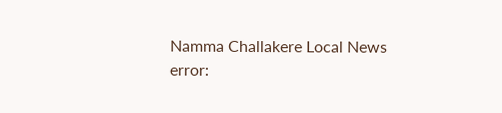Namma Challakere Local News
error: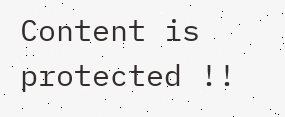Content is protected !!